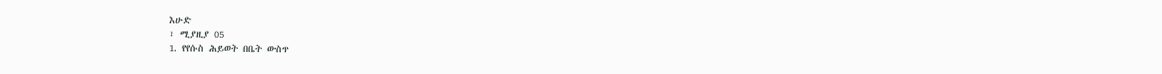እሁድ
፣ ሚያዚያ 05
1. የየሱስ ሕይወት በቤት ውስጥ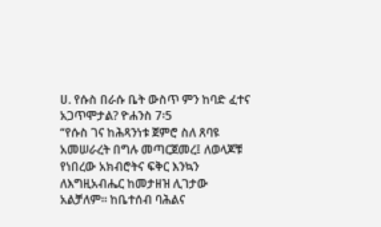ሀ. የሱስ በራሱ ቤት ውስጥ ምን ከባድ ፈተና አጋጥሞታል? ዮሐንስ 7፡5
“የሱስ ገና ከሕጻንነቱ ጀምሮ ስለ ጸባዩ አመሠራረት በግሉ መጣርጀመረ፤ ለወላጆቹ የነበረው አክብሮትና ፍቅር እንኳን ለእግዚአብሔር ከመታዘዝ ሊገታው አልቻለም። ከቤተሰብ ባሕልና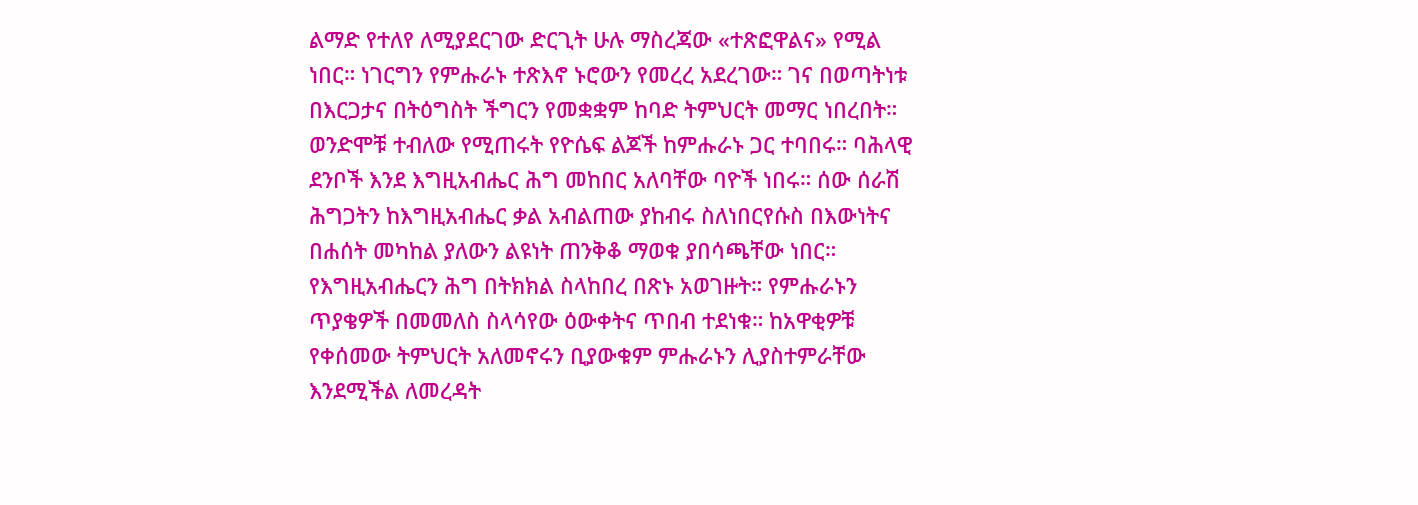ልማድ የተለየ ለሚያደርገው ድርጊት ሁሉ ማስረጃው «ተጽፎዋልና» የሚል ነበር። ነገርግን የምሑራኑ ተጽእኖ ኑሮውን የመረረ አደረገው። ገና በወጣትነቱ በእርጋታና በትዕግስት ችግርን የመቋቋም ከባድ ትምህርት መማር ነበረበት።
ወንድሞቹ ተብለው የሚጠሩት የዮሴፍ ልጆች ከምሑራኑ ጋር ተባበሩ። ባሕላዊ ደንቦች እንደ እግዚአብሔር ሕግ መከበር አለባቸው ባዮች ነበሩ። ሰው ሰራሽ ሕግጋትን ከእግዚአብሔር ቃል አብልጠው ያከብሩ ስለነበርየሱስ በእውነትና በሐሰት መካከል ያለውን ልዩነት ጠንቅቆ ማወቁ ያበሳጫቸው ነበር። የእግዚአብሔርን ሕግ በትክክል ስላከበረ በጽኑ አወገዙት። የምሑራኑን ጥያቄዎች በመመለስ ስላሳየው ዕውቀትና ጥበብ ተደነቁ። ከአዋቂዎቹ የቀሰመው ትምህርት አለመኖሩን ቢያውቁም ምሑራኑን ሊያስተምራቸው እንደሚችል ለመረዳት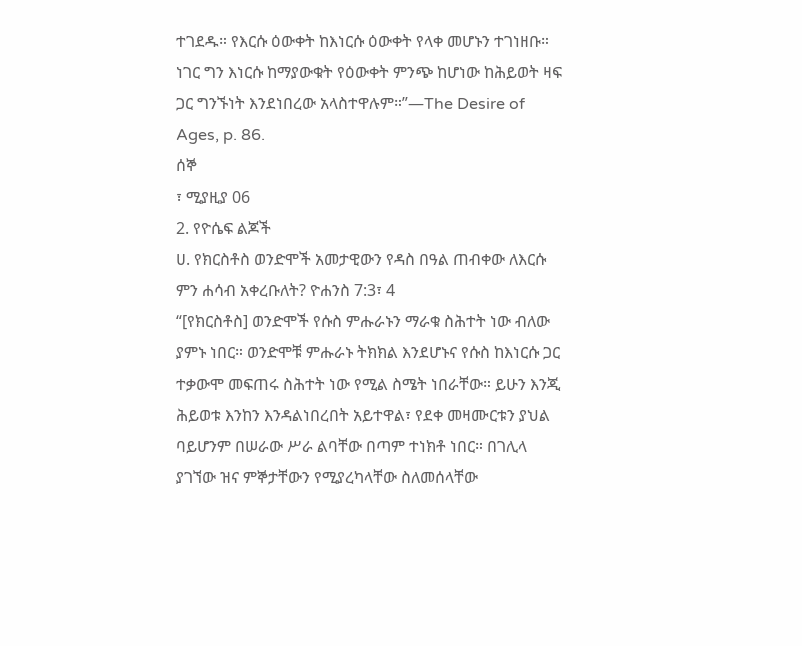ተገደዱ። የእርሱ ዕውቀት ከእነርሱ ዕውቀት የላቀ መሆኑን ተገነዘቡ። ነገር ግን እነርሱ ከማያውቁት የዕውቀት ምንጭ ከሆነው ከሕይወት ዛፍ ጋር ግንኙነት እንደነበረው አላስተዋሉም።”—The Desire of Ages, p. 86.
ሰኞ
፣ ሚያዚያ 06
2. የዮሴፍ ልጆች
ሀ. የክርስቶስ ወንድሞች አመታዊውን የዳስ በዓል ጠብቀው ለእርሱ ምን ሐሳብ አቀረቡለት? ዮሐንስ 7:3፣ 4
“[የክርስቶስ] ወንድሞች የሱስ ምሑራኑን ማራቁ ስሕተት ነው ብለው ያምኑ ነበር። ወንድሞቹ ምሑራኑ ትክክል እንደሆኑና የሱስ ከእነርሱ ጋር ተቃውሞ መፍጠሩ ስሕተት ነው የሚል ስሜት ነበራቸው። ይሁን እንጂ ሕይወቱ እንከን እንዳልነበረበት አይተዋል፣ የደቀ መዛሙርቱን ያህል ባይሆንም በሠራው ሥራ ልባቸው በጣም ተነክቶ ነበር። በገሊላ ያገኘው ዝና ምኞታቸውን የሚያረካላቸው ስለመሰላቸው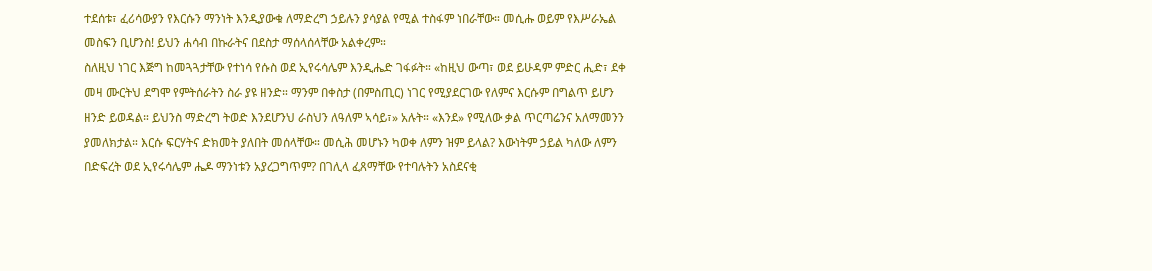ተደሰቱ፣ ፈሪሳውያን የእርሱን ማንነት እንዲያውቁ ለማድረግ ኃይሉን ያሳያል የሚል ተስፋም ነበራቸው። መሲሑ ወይም የእሥራኤል መስፍን ቢሆንስ! ይህን ሐሳብ በኩራትና በደስታ ማሰላሰላቸው አልቀረም።
ስለዚህ ነገር እጅግ ከመጓጓታቸው የተነሳ የሱስ ወደ ኢየሩሳሌም እንዲሔድ ገፋፉት። «ከዚህ ውጣ፣ ወደ ይሁዳም ምድር ሒድ፣ ደቀ መዛ ሙርትህ ደግሞ የምትሰራትን ስራ ያዩ ዘንድ። ማንም በቀስታ (በምስጢር) ነገር የሚያደርገው የለምና እርሱም በግልጥ ይሆን ዘንድ ይወዳል። ይህንስ ማድረግ ትወድ እንደሆንህ ራስህን ለዓለም ኣሳይ፣» አሉት። «እንደ» የሚለው ቃል ጥርጣሬንና አለማመንን ያመለክታል። እርሱ ፍርሃትና ድክመት ያለበት መሰላቸው። መሲሕ መሆኑን ካወቀ ለምን ዝም ይላል? እውነትም ኃይል ካለው ለምን በድፍረት ወደ ኢየሩሳሌም ሔዶ ማንነቱን አያረጋግጥም? በገሊላ ፈጸማቸው የተባሉትን አስደናቂ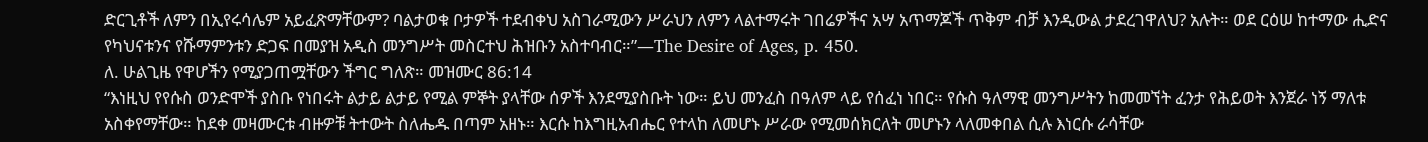ድርጊቶች ለምን በኢየሩሳሌም አይፈጽማቸውም? ባልታወቁ ቦታዎች ተደብቀህ አስገራሚውን ሥራህን ለምን ላልተማሩት ገበሬዎችና አሣ አጥማጆች ጥቅም ብቻ እንዲውል ታደረገዋለህ? አሉት። ወደ ርዕሠ ከተማው ሒድና የካህናቱንና የሹማምንቱን ድጋፍ በመያዝ አዲስ መንግሥት መስርተህ ሕዝቡን አስተባብር።”—The Desire of Ages, p. 450.
ለ. ሁልጊዜ የዋሆችን የሚያጋጠሟቸውን ችግር ግለጽ። መዝሙር 86:14
“እነዚህ የየሱስ ወንድሞች ያስቡ የነበሩት ልታይ ልታይ የሚል ምኞት ያላቸው ሰዎች እንደሚያስቡት ነው። ይህ መንፈስ በዓለም ላይ የሰፈነ ነበር። የሱስ ዓለማዊ መንግሥትን ከመመኘት ፈንታ የሕይወት እንጀራ ነኝ ማለቱ አስቀየማቸው። ከደቀ መዛሙርቱ ብዙዎቹ ትተውት ስለሔዱ በጣም አዘኑ። እርሱ ከእግዚአብሔር የተላከ ለመሆኑ ሥራው የሚመሰክርለት መሆኑን ላለመቀበል ሲሉ እነርሱ ራሳቸው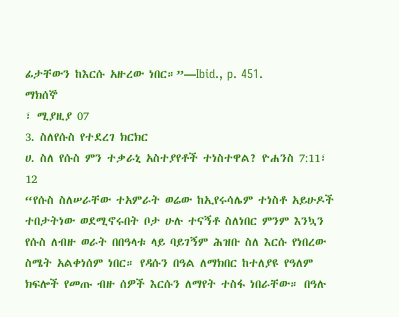ፊታቸውን ከእርሱ አዙረው ነበር።”—Ibid., p. 451.
ማክሰኞ
፣ ሚያዚያ 07
3. ስለየሱስ የተደረገ ክርክር
ሀ. ስለ የሱስ ምን ተቃራኒ አስተያየቶች ተነስተዋል? ዮሐንስ 7:11፣ 12
“የሱስ ስለሠራቸው ተአምራት ወሬው ከኢየሩሳሌም ተነስቶ አይሁዶች ተበታትነው ወደሚኖሩበት ቦታ ሁሉ ተናኝቶ ስለነበር ምንም እንኳን የሱስ ለብዙ ወራት በበዓላቱ ላይ ባይገኝም ሕዝቡ ስለ እርሱ የነበረው ስሜት አልቀነሰም ነበር። የዳሱን በዓል ለማክበር ከተለያዩ የዓለም ክፍሎች የመጡ ብዙ ሰዎች እርሱን ለማየት ተስፋ ነበራቸው። በዓሉ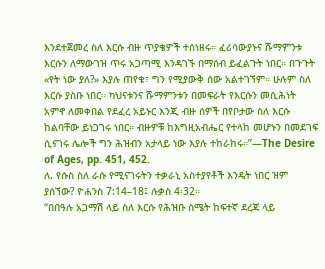እንደተጀመረ ስለ እርሱ ብዙ ጥያቄዎች ተሰነዘሩ። ፈሪሳውያኑና ሹማምንቱ እርሱን ለማውገዝ ጥሩ አጋጣሚ እንዳገኙ በማሰብ ይፈልጉት ነበር። በጉጉት «የት ነው ያለ?» እያሉ ጠየቁ፣ ግን የሚያውቅ ሰው አልተገኘም። ሁሉም ስለ እርሱ ያስቡ ነበር። ካህናቱንና ሹማምንቱን በመፍራት የእርሱን መሲሕነት አምኖ ለመቀበል የደፈረ አይኑር እንጂ ብዙ ሰዎች በየቦታው ስለ እርሱ ከልባቸው ይነጋገሩ ነበር። ብዙዎቹ ከእግዚአብሔር የተላከ መሆኑን በመደገፍ ሲናገሩ ሌሎች ግን ሕዝብን አታላይ ነው እያሉ ተከራከሩ።”—The Desire of Ages, pp. 451, 452.
ለ. የሱስ ስለ ራሱ የሚናገሩትን ተቃራኒ አስተያየቶች እንዴት ነበር ዝም ያሰኘው? ዮሐንስ 7:14–18፤ ሉቃስ 4፡32።
“በበዓሉ አጋማሽ ላይ ስለ እርሱ የሕዝቡ ስሜት ከፍተኛ ደረጃ ላይ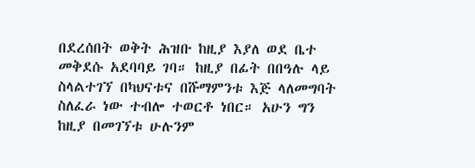በደረሰበት ወቅት ሕዝቡ ከዚያ እያለ ወደ ቤተ መቅደሱ አደባባይ ገባ። ከዚያ በፊት በበዓሉ ላይ ስላልተገኘ በካህናቱና በሹማምንቱ እጅ ላለመግባት ስለፈራ ነው ተብሎ ተወርቶ ነበር። አሁን ግን ከዚያ በመገኘቱ ሁሉንም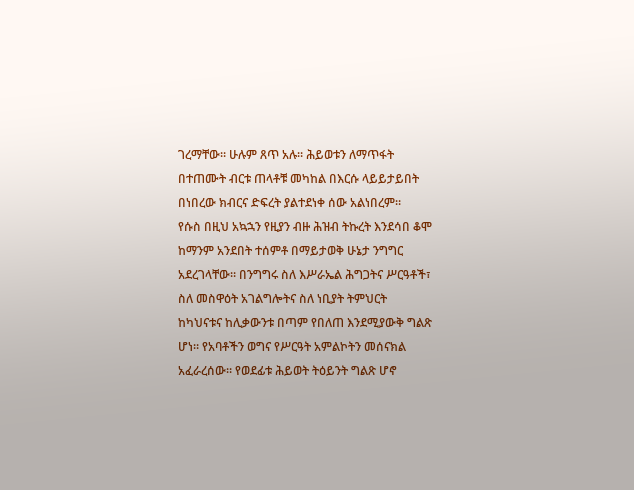ገረማቸው። ሁሉም ጸጥ አሉ። ሕይወቱን ለማጥፋት በተጠሙት ብርቱ ጠላቶቹ መካከል በእርሱ ላይይታይበት በነበረው ክብርና ድፍረት ያልተደነቀ ሰው አልነበረም።
የሱስ በዚህ አኳኋን የዚያን ብዙ ሕዝብ ትኩረት እንደሳበ ቆሞ ከማንም አንደበት ተሰምቶ በማይታወቅ ሁኔታ ንግግር አደረገላቸው። በንግግሩ ስለ እሥራኤል ሕግጋትና ሥርዓቶች፣ ስለ መስዋዕት አገልግሎትና ስለ ነቢያት ትምህርት ከካህናቱና ከሊቃውንቱ በጣም የበለጠ እንደሚያውቅ ግልጽ ሆነ። የአባቶችን ወግና የሥርዓት አምልኮትን መሰናክል አፈራረሰው። የወደፊቱ ሕይወት ትዕይንት ግልጽ ሆኖ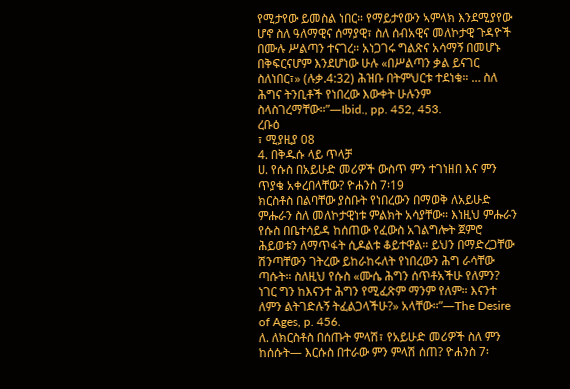የሚታየው ይመስል ነበር። የማይታየውን ኣምላክ እንደሚያየው ሆኖ ስለ ዓለማዊና ሰማያዊ፣ ስለ ሰብአዊና መለኮታዊ ጉዳዮች በሙሉ ሥልጣን ተናገረ። አነጋገሩ ግልጽና አሳማኝ በመሆኑ በቅፍርናሆም እንደሆነው ሁሉ «በሥልጣን ቃል ይናገር ስለነበር፣» (ሉቃ.4:32) ሕዝቡ በትምህርቱ ተደነቁ። … ስለ ሕግና ትንቢቶች የነበረው እውቀት ሁሉንም ስላስገረማቸው።”—Ibid., pp. 452, 453.
ረቡዕ
፣ ሚያዚያ 08
4. በቅዱሱ ላይ ጥላቻ
ሀ. የሱስ በአይሁድ መሪዎች ውስጥ ምን ተገነዘበ እና ምን ጥያቄ አቀረበላቸው? ዮሐንስ 7፡19
ክርስቶስ በልባቸው ያስቡት የነበረውን በማወቅ ለአይሁድ ምሑራን ስለ መለኮታዊነቱ ምልክት አሳያቸው። እነዚህ ምሑራን የሱስ በቤተሳይዳ ከሰጠው የፈውስ አገልግሎት ጀምሮ ሕይወቱን ለማጥፋት ሲዶልቱ ቆይተዋል። ይህን በማድረጋቸው ሽንጣቸውን ገትረው ይከራከሩለት የነበረውን ሕግ ራሳቸው ጣሱት። ስለዚህ የሱስ «ሙሴ ሕግን ሰጥቶአችሁ የለምን? ነገር ግን ከእናንተ ሕግን የሚፈጽም ማንም የለም። እናንተ ለምን ልትገድሉኝ ትፈልጋላችሁ?» አላቸው።”—The Desire of Ages, p. 456.
ለ. ለክርስቶስ በሰጡት ምላሽ፣ የአይሁድ መሪዎች ስለ ምን ከሰሱት— እርሱስ በተራው ምን ምላሽ ሰጠ? ዮሐንስ 7፡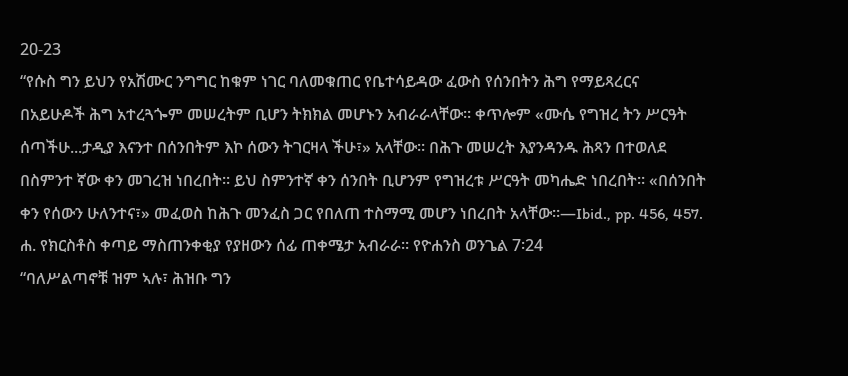20-23
“የሱስ ግን ይህን የአሽሙር ንግግር ከቁም ነገር ባለመቁጠር የቤተሳይዳው ፈውስ የሰንበትን ሕግ የማይጻረርና በአይሁዶች ሕግ አተረጓጐም መሠረትም ቢሆን ትክክል መሆኑን አብራራላቸው። ቀጥሎም «ሙሴ የግዝረ ትን ሥርዓት ሰጣችሁ...ታዲያ እናንተ በሰንበትም እኮ ሰውን ትገርዛላ ችሁ፣» አላቸው። በሕጉ መሠረት እያንዳንዱ ሕጻን በተወለደ በስምንተ ኛው ቀን መገረዝ ነበረበት። ይህ ስምንተኛ ቀን ሰንበት ቢሆንም የግዝረቱ ሥርዓት መካሔድ ነበረበት። «በሰንበት ቀን የሰውን ሁለንተና፣» መፈወስ ከሕጉ መንፈስ ጋር የበለጠ ተስማሚ መሆን ነበረበት አላቸው።—Ibid., pp. 456, 457.
ሐ. የክርስቶስ ቀጣይ ማስጠንቀቂያ የያዘውን ሰፊ ጠቀሜታ አብራራ። የዮሐንስ ወንጌል 7፡24
“ባለሥልጣኖቹ ዝም ኣሉ፣ ሕዝቡ ግን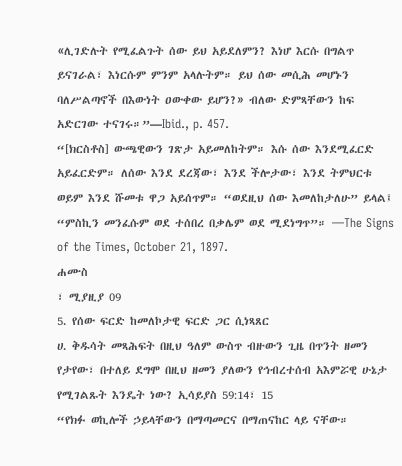«ሊገድሉት የሚፈልጉት ሰው ይህ አይደለምን? እነሆ እርሱ በግልጥ ይናገራል፣ እነርሱም ምንም አላሉትም። ይህ ሰው መሲሕ መሆኑን ባለሥልጣኖች በእውነት ዐውቀው ይሆን?» ብለው ድምጻቸውን ከፍ አድርገው ተናገሩ።”—Ibid., p. 457.
“[ክርስቶስ] ውጫዊውን ገጽታ አይመለከትም። እሱ ሰው እንደሚፈርድ አይፈርድም። ለሰው እንደ ደረጃው፣ እንደ ችሎታው፣ እንደ ትምህርቱ ወይም እንደ ሹመቱ ዋጋ አይሰጥም። “ወደዚህ ሰው እመለከታለሁ” ይላል፤ “ምስኪን መንፈሱም ወደ ተሰበረ በቃሌም ወደ ሚደነግጥ”። —The Signs of the Times, October 21, 1897.
ሐሙስ
፣ ሚያዚያ 09
5. የሰው ፍርድ ከመለኮታዊ ፍርድ ጋር ሲነጻጸር
ሀ. ቅዱሳት መጻሕፍት በዚህ ዓለም ውስጥ ብዙውን ጊዜ በጥንት ዘመን የታየው፣ በተለይ ደግሞ በዚህ ዘመን ያለውን የኅብረተሰብ አእምሯዊ ሁኔታ የሚገልጹት እንዴት ነው? ኢሳይያስ 59:14፣ 15
“የክፉ ወኪሎች ኃይላቸውን በማጣመርና በማጠናከር ላይ ናቸው።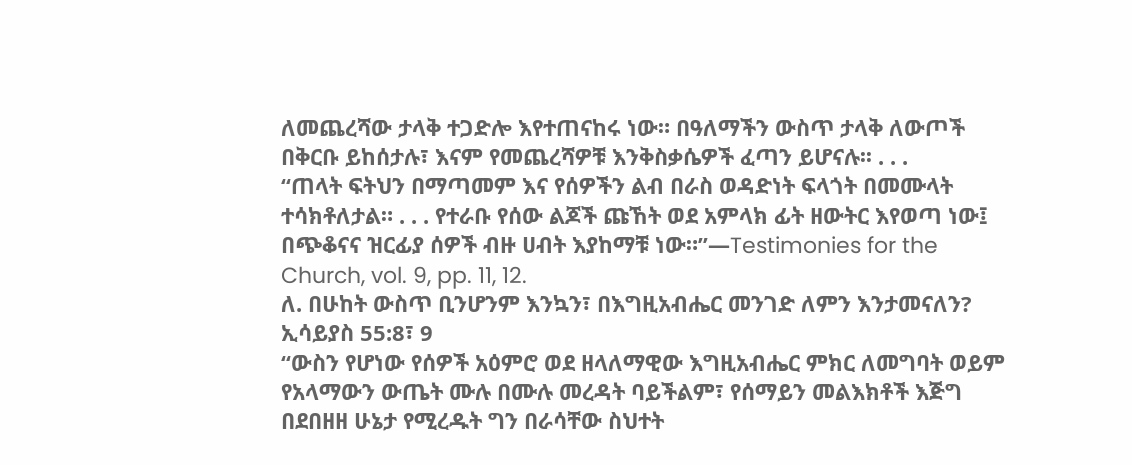ለመጨረሻው ታላቅ ተጋድሎ እየተጠናከሩ ነው። በዓለማችን ውስጥ ታላቅ ለውጦች በቅርቡ ይከሰታሉ፣ እናም የመጨረሻዎቹ እንቅስቃሴዎች ፈጣን ይሆናሉ፡፡ . . .
“ጠላት ፍትህን በማጣመም እና የሰዎችን ልብ በራስ ወዳድነት ፍላጎት በመሙላት ተሳክቶለታል። . . . የተራቡ የሰው ልጆች ጩኸት ወደ አምላክ ፊት ዘውትር እየወጣ ነው፤ በጭቆናና ዝርፊያ ሰዎች ብዙ ሀብት እያከማቹ ነው።”—Testimonies for the Church, vol. 9, pp. 11, 12.
ለ. በሁከት ውስጥ ቢንሆንም እንኳን፣ በእግዚአብሔር መንገድ ለምን እንታመናለን? ኢሳይያስ 55:8፣ 9
“ውስን የሆነው የሰዎች አዕምሮ ወደ ዘላለማዊው እግዚአብሔር ምክር ለመግባት ወይም የአላማውን ውጤት ሙሉ በሙሉ መረዳት ባይችልም፣ የሰማይን መልእክቶች እጅግ በደበዘዘ ሁኔታ የሚረዱት ግን በራሳቸው ስህተት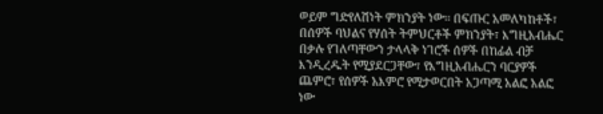ወይም ግድየለሽነት ምክንያት ነው። በፍጡር አመለካከቶች፣ በሰዎች ባህልና የሃሰት ትምህርቶች ምክንያት፣ እግዚአብሔር በቃሉ የገለጣቸውን ታላላቅ ነገሮች ሰዎች በከፊል ብቻ እንዲረዱት የሚያደርጋቸው፣ የእግዚአብሔርን ባርያዎች ጨምሮ፣ የሰዎች አእምሮ የሚታወርበት አጋጣሚ አልፎ አልፎ ነው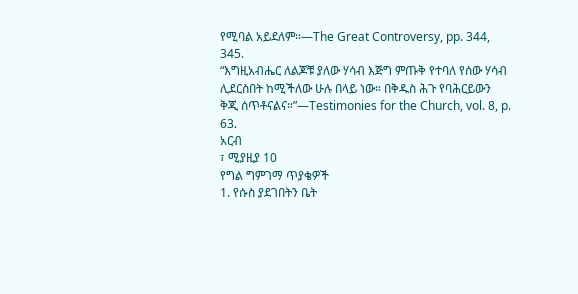የሚባል አይደለም።—The Great Controversy, pp. 344, 345.
“እግዚአብሔር ለልጆቹ ያለው ሃሳብ እጅግ ምጡቅ የተባለ የሰው ሃሳብ ሊደርስበት ከሚችለው ሁሉ በላይ ነው። በቅዱስ ሕጉ የባሕርይውን ቅጂ ሰጥቶናልና።”—Testimonies for the Church, vol. 8, p. 63.
አርብ
፣ ሚያዚያ 10
የግል ግምገማ ጥያቄዎች
1. የሱስ ያደገበትን ቤት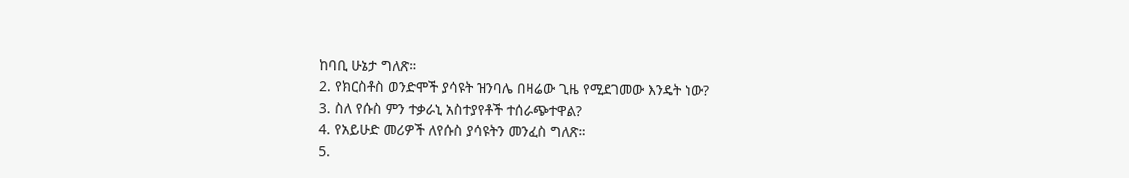ከባቢ ሁኔታ ግለጽ።
2. የክርስቶስ ወንድሞች ያሳዩት ዝንባሌ በዛሬው ጊዜ የሚደገመው እንዴት ነው?
3. ስለ የሱስ ምን ተቃራኒ አስተያየቶች ተሰራጭተዋል?
4. የአይሁድ መሪዎች ለየሱስ ያሳዩትን መንፈስ ግለጽ።
5.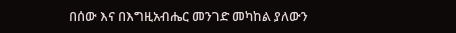በሰው እና በእግዚአብሔር መንገድ መካከል ያለውን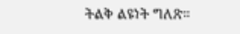ትልቅ ልዩነት ግለጽ።